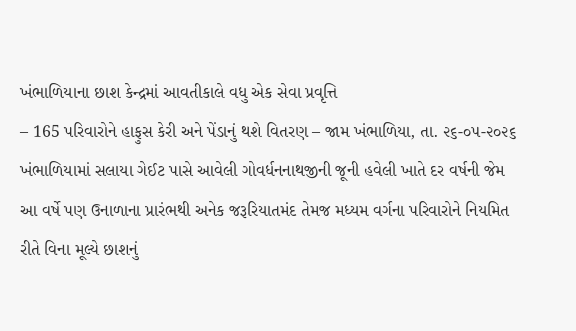ખંભાળિયાના છાશ કેન્દ્રમાં આવતીકાલે વધુ એક સેવા પ્રવૃત્તિ
– 165 પરિવારોને હાફુસ કેરી અને પેંડાનું થશે વિતરણ – જામ ખંભાળિયા, તા. ૨૬-૦૫-૨૦૨૬ ખંભાળિયામાં સલાયા ગેઈટ પાસે આવેલી ગોવર્ધનનાથજીની જૂની હવેલી ખાતે દર વર્ષની જેમ આ વર્ષે પણ ઉનાળાના પ્રારંભથી અનેક જરૂરિયાતમંદ તેમજ મધ્યમ વર્ગના પરિવારોને નિયમિત રીતે વિના મૂલ્યે છાશનું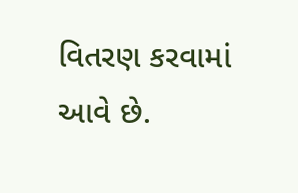વિતરણ કરવામાં આવે છે.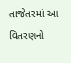તાજેતરમાં આ વિતરણનો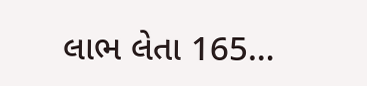લાભ લેતા 165…